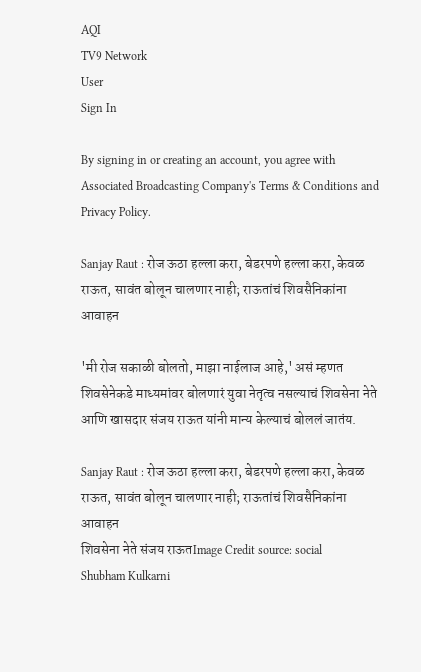AQI
TV9 Network
User
Sign In

By signing in or creating an account, you agree with Associated Broadcasting Company's Terms & Conditions and Privacy Policy.

Sanjay Raut : रोज ऊठा हल्ला करा, बेडरपणे हल्ला करा, केवळ राऊत, सावंत बोलून चालणार नाही; राऊतांचं शिवसैनिकांना आवाहन

'मी रोज सकाळी बोलतो, माझा नाईलाज आहे,' असं म्हणत शिवसेनेकडे माध्यमांवर बोलणारं युवा नेतृत्व नसल्याचं शिवसेना नेते आणि खासदार संजय राऊत यांनी मान्य केल्याचं बोललं जातंय.

Sanjay Raut : रोज ऊठा हल्ला करा, बेडरपणे हल्ला करा, केवळ राऊत, सावंत बोलून चालणार नाही; राऊतांचं शिवसैनिकांना आवाहन
शिवसेना नेते संजय राऊतImage Credit source: social
Shubham Kulkarni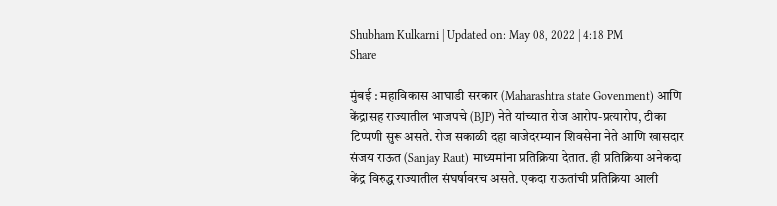Shubham Kulkarni | Updated on: May 08, 2022 | 4:18 PM
Share

मुंबई : महाविकास आघाडी सरकार (Maharashtra state Govenment) आणि केंद्रासह राज्यातील भाजपचे (BJP) नेते यांच्यात रोज आरोप-प्रत्यारोप, टीका टिप्पणी सुरू असते. रोज सकाळी दहा वाजेदरम्यान शिवसेना नेते आणि खासदार संजय राऊत (Sanjay Raut) माध्यमांना प्रतिक्रिया देतात. ही प्रतिक्रिया अनेकदा केंद्र विरुद्ध राज्यातील संघर्षावरच असते. एकदा राऊतांची प्रतिक्रिया आली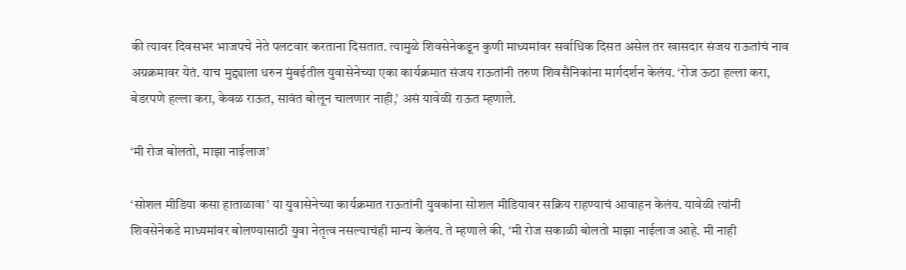की त्यावर दिवसभर भाजपचे नेते पलटवार करताना दिसतात. त्यामुळे शिवसेनेकडून कुणी माध्यमांवर सर्वाधिक दिसत असेल तर खासदार संजय राऊतांचं नाव अग्रक्रमावर येतं. याच मुद्द्याला धरुन मुंबईतील युवासेनेच्या एका कार्यक्रमात संजय राऊतांनी तरुण शिवसैनिकांना मार्गदर्शन केलंय. ‘रोज ऊठा हल्ला करा, बेडरपणे हल्ला करा, केवळ राऊत, सावंत बोलून चालणार नाही,’ असं यावेळी राऊत म्हणाले.

‘मी रोज बोलतो, माझा नाईलाज’

‘सोशल मीडिया कसा हाताळावा’ या युवासेनेच्या कार्यक्रमात राऊतांनी युवकांना सोशल मीडियावर सक्रिय राहण्याचं आवाहन केलंय. यावेळी त्यांनी शिवसेनेकडे माध्यमांवर बोलण्यासाठी युवा नेतृत्व नसल्याचंही मान्य केलंय. ते म्हणाले की, ‘मी रोज सकाळी बोलतो माझा नाईलाज आहे. मी नाही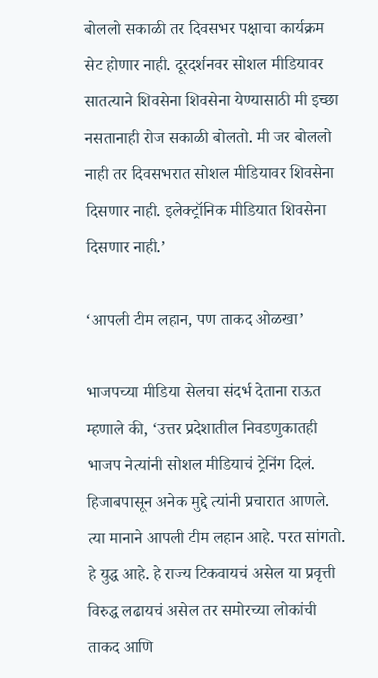बोललो सकाळी तर दिवसभर पक्षाचा कार्यक्रम सेट होणार नाही. दूरदर्शनवर सोशल मीडियावर सातत्याने शिवसेना शिवसेना येण्यासाठी मी इच्छा नसतानाही रोज सकाळी बोलतो. मी जर बोललो नाही तर दिवसभरात सोशल मीडियावर शिवसेना दिसणार नाही. इलेक्ट्रॉनिक मीडियात शिवसेना दिसणार नाही.’

‘आपली टीम लहान, पण ताकद ओळखा’

भाजपच्या मीडिया सेलचा संदर्भ देताना राऊत म्हणाले की, ‘उत्तर प्रदेशातील निवडणुकातही भाजप नेत्यांनी सोशल मीडियाचं ट्रेनिंग दिलं. हिजाबपासून अनेक मुद्दे त्यांनी प्रचारात आणले. त्या मानाने आपली टीम लहान आहे. परत सांगतो. हे युद्ध आहे. हे राज्य टिकवायचं असेल या प्रवृत्ती विरुद्ध लढायचं असेल तर समोरच्या लोकांची ताकद आणि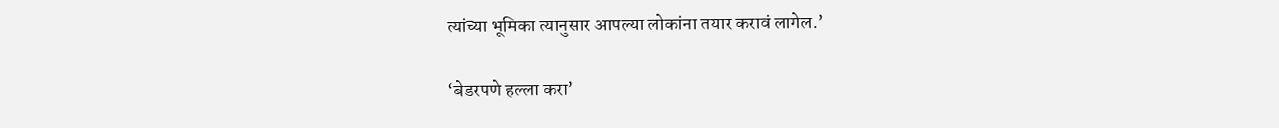त्यांच्या भूमिका त्यानुसार आपल्या लोकांना तयार करावं लागेल.’

‘बेडरपणे हल्ला करा’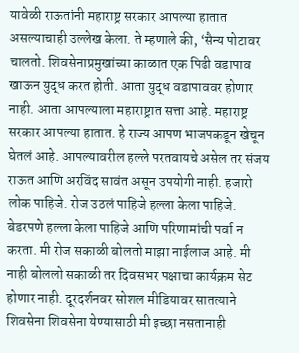यावेळी राऊतांनी महाराष्ट्र सरकार आपल्या हातात असल्याचाही उल्लेख केला. ते म्हणाले की, ‘सैन्य पोटावर चालतो. शिवसेनाप्रमुखांच्या काळात एक पिढी वडापाव खाऊन युद्ध करत होती. आता युद्ध वडापाववर होणार नाही. आता आपल्याला महाराष्ट्रात सत्ता आहे. महाराष्ट्र सरकार आपल्या हातात. हे राज्य आपण भाजपकडून खेचून घेतलं आहे. आपल्यावरील हल्ले परतवायचे असेल तर संजय राऊत आणि अरविंद सावंत असून उपयोगी नाही. हजारो लोक पाहिजे. रोज उठलं पाहिजे हल्ला केला पाहिजे. बेडरपणे हल्ला केला पाहिजे आणि परिणामांची पर्वा न करता. मी रोज सकाळी बोलतो माझा नाईलाज आहे. मी नाही बोललो सकाळी तर दिवसभर पक्षाचा कार्यक्रम सेट होणार नाही. दूरदर्शनवर सोशल मीडियावर सातत्याने शिवसेना शिवसेना येण्यासाठी मी इच्छा नसतानाही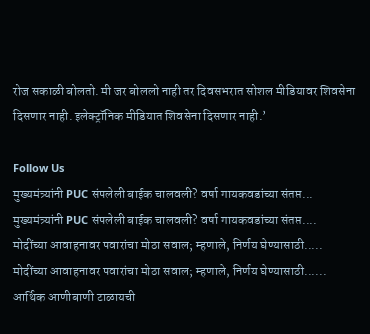रोज सकाळी बोलतो. मी जर बोललो नाही तर दिवसभरात सोशल मीडियावर शिवसेना दिसणार नाही. इलेक्ट्रॉनिक मीडियात शिवसेना दिसणार नाही.’

Follow Us
मुख्यमंत्र्यांनी PUC संपलेली बाईक चालवली? वर्षा गायकवडांच्या संतप्त...
मुख्यमंत्र्यांनी PUC संपलेली बाईक चालवली? वर्षा गायकवडांच्या संतप्त....
मोदींच्या आवाहनावर पवारांचा मोठा सवाल; म्हणाले, निर्णय घेण्यासाठी.....
मोदींच्या आवाहनावर पवारांचा मोठा सवाल; म्हणाले, निर्णय घेण्यासाठी......
आर्थिक आणीबाणी टाळायची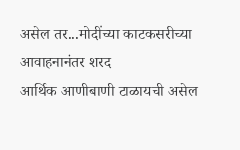असेल तर...मोदींच्या काटकसरीच्या आवाहनानंतर शरद
आर्थिक आणीबाणी टाळायची असेल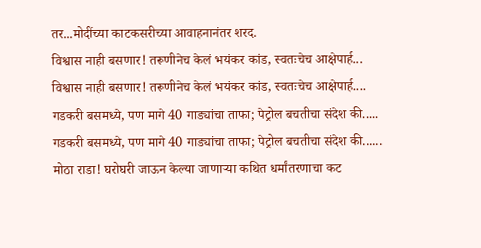तर...मोदींच्या काटकसरीच्या आवाहनानंतर शरद.
विश्वास नाही बसणार! तरूणीनेच केलं भयंकर कांड, स्वतःचेच आक्षेपार्ह...
विश्वास नाही बसणार! तरूणीनेच केलं भयंकर कांड, स्वतःचेच आक्षेपार्ह....
गडकरी बसमध्ये, पण मागे 40 गाड्यांचा ताफा; पेट्रोल बचतीचा संदेश की.....
गडकरी बसमध्ये, पण मागे 40 गाड्यांचा ताफा; पेट्रोल बचतीचा संदेश की......
मोठा राडा! घरोघरी जाऊन केल्या जाणाऱ्या कथित धर्मांतरणाचा कट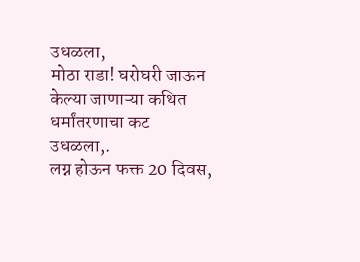उधळला,
मोठा राडा! घरोघरी जाऊन केल्या जाणाऱ्या कथित धर्मांतरणाचा कट उधळला,.
लग्न होऊन फक्त 20 दिवस,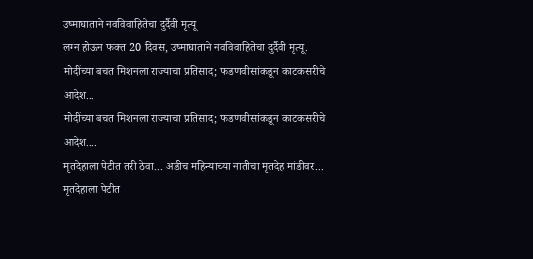उष्माघाताने नवविवाहितेचा दुर्दैवी मृत्यू
लग्न होऊन फक्त 20 दिवस, उष्माघाताने नवविवाहितेचा दुर्दैवी मृत्यू.
मोदींच्या बचत मिशनला राज्याचा प्रतिसाद; फडणवीसांकडून काटकसरीचे आदेश...
मोदींच्या बचत मिशनला राज्याचा प्रतिसाद; फडणवीसांकडून काटकसरीचे आदेश....
मृतदेहाला पेटीत तरी ठेवा... अडीच महिन्याच्या नातीचा मृतदेह मांडीवर...
मृतदेहाला पेटीत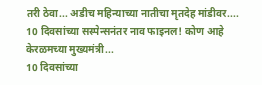तरी ठेवा... अडीच महिन्याच्या नातीचा मृतदेह मांडीवर....
10 दिवसांच्या सस्पेन्सनंतर नाव फाइनल! कोण आहे केरळमच्या मुख्यमंत्री...
10 दिवसांच्या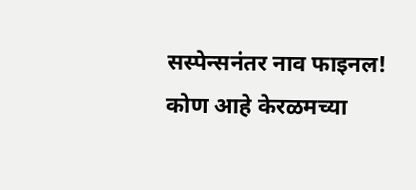सस्पेन्सनंतर नाव फाइनल! कोण आहे केरळमच्या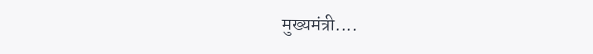मुख्यमंत्री....